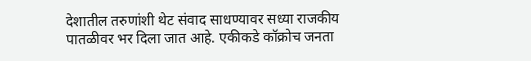देशातील तरुणांशी थेट संवाद साधण्यावर सध्या राजकीय पातळीवर भर दिला जात आहे. एकीकडे कॉक्रोच जनता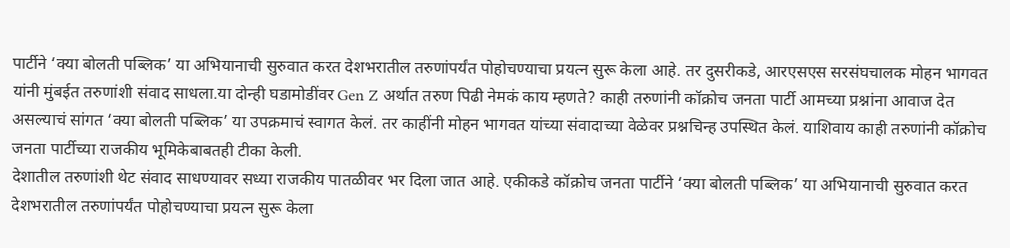पार्टीने ‘क्या बोलती पब्लिक’ या अभियानाची सुरुवात करत देशभरातील तरुणांपर्यंत पोहोचण्याचा प्रयत्न सुरू केला आहे. तर दुसरीकडे, आरएसएस सरसंघचालक मोहन भागवत यांनी मुंबईत तरुणांशी संवाद साधला.या दोन्ही घडामोडींवर Gen Z अर्थात तरुण पिढी नेमकं काय म्हणते? काही तरुणांनी कॉक्रोच जनता पार्टी आमच्या प्रश्नांना आवाज देत असल्याचं सांगत ‘क्या बोलती पब्लिक’ या उपक्रमाचं स्वागत केलं. तर काहींनी मोहन भागवत यांच्या संवादाच्या वेळेवर प्रश्नचिन्ह उपस्थित केलं. याशिवाय काही तरुणांनी कॉक्रोच जनता पार्टीच्या राजकीय भूमिकेबाबतही टीका केली.
देशातील तरुणांशी थेट संवाद साधण्यावर सध्या राजकीय पातळीवर भर दिला जात आहे. एकीकडे कॉक्रोच जनता पार्टीने ‘क्या बोलती पब्लिक’ या अभियानाची सुरुवात करत देशभरातील तरुणांपर्यंत पोहोचण्याचा प्रयत्न सुरू केला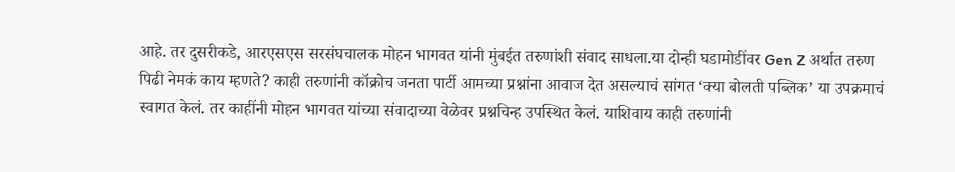आहे. तर दुसरीकडे, आरएसएस सरसंघचालक मोहन भागवत यांनी मुंबईत तरुणांशी संवाद साधला.या दोन्ही घडामोडींवर Gen Z अर्थात तरुण पिढी नेमकं काय म्हणते? काही तरुणांनी कॉक्रोच जनता पार्टी आमच्या प्रश्नांना आवाज देत असल्याचं सांगत ‘क्या बोलती पब्लिक’ या उपक्रमाचं स्वागत केलं. तर काहींनी मोहन भागवत यांच्या संवादाच्या वेळेवर प्रश्नचिन्ह उपस्थित केलं. याशिवाय काही तरुणांनी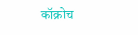कॉक्रोच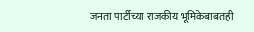जनता पार्टीच्या राजकीय भूमिकेबाबतही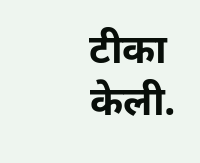टीका केली.